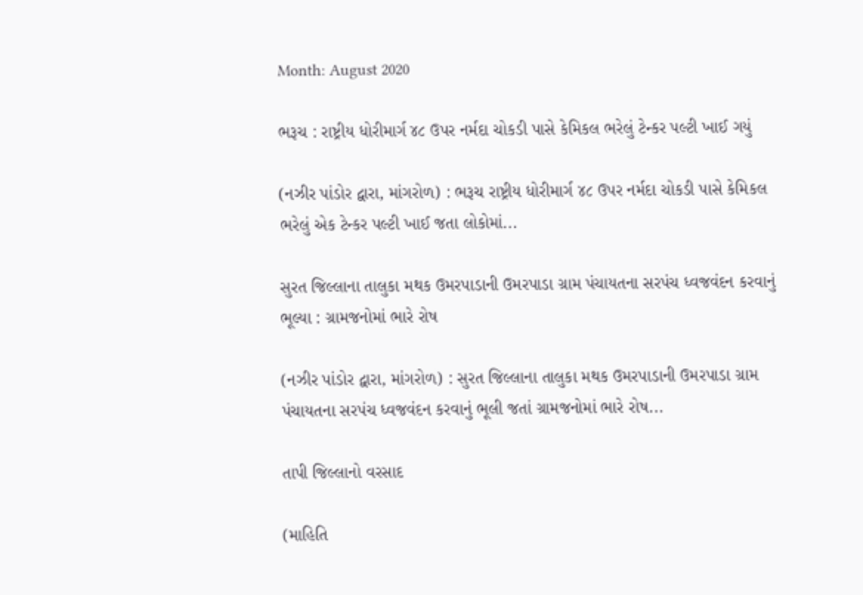Month: August 2020

ભરૂચ : રાષ્ટ્રીય ધોરીમાર્ગ ૪૮ ઉપર નર્મદા ચોકડી પાસે કેમિકલ ભરેલું ટેન્કર પલ્ટી ખાઈ ગયું

(નઝીર પાંડોર દ્વારા, માંગરોળ) : ભરૂચ રાષ્ટ્રીય ધોરીમાર્ગ ૪૮ ઉપર નર્મદા ચોકડી પાસે કેમિકલ ભરેલું એક ટેન્કર પલ્ટી ખાઈ જતા લોકોમાં...

સુરત જિલ્લાના તાલુકા મથક ઉમરપાડાની ઉમરપાડા ગ્રામ પંચાયતના સરપંચ ધ્વજવંદન કરવાનું ભૂલ્યા : ગ્રામજનોમાં ભારે રોષ

(નઝીર પાંડોર દ્વારા, માંગરોળ) : સુરત જિલ્લાના તાલુકા મથક ઉમરપાડાની ઉમરપાડા ગ્રામ પંચાયતના સરપંચ ધ્વજવંદન કરવાનું ભૂલી જતાં ગ્રામજનોમાં ભારે રોષ...

તાપી જિલ્લાનો વરસાદ

(માહિતિ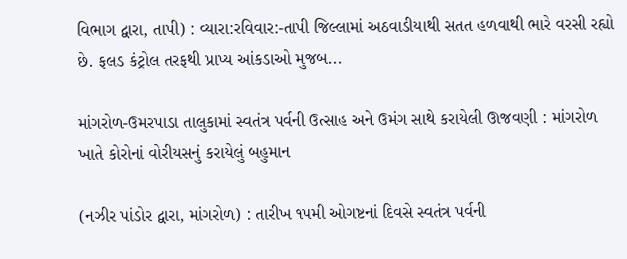વિભાગ દ્વારા, તાપી) : વ્યારા:રવિવાર:-તાપી જિલ્લામાં અઠવાડીયાથી સતત હળવાથી ભારે વરસી રહ્યો છે. ફલડ કંટ્રોલ તરફથી પ્રાપ્ય આંકડાઓ મુજબ...

માંગરોળ-ઉમરપાડા તાલુકામાં સ્વતંત્ર પર્વની ઉત્સાહ અને ઉમંગ સાથે કરાયેલી ઊજવણી : માંગરોળ ખાતે કોરોનાં વોરીયસનું કરાયેલું બહુમાન

(નઝીર પાંડોર દ્વારા, માંગરોળ) : તારીખ ૧૫મી ઓગષ્ટનાં દિવસે સ્વતંત્ર પર્વની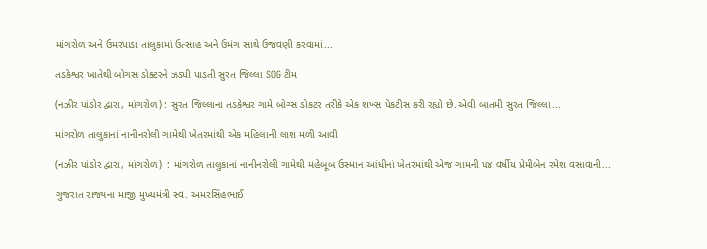માંગરોળ અને ઉમરપાડા તાલુકામાં ઉત્સાહ અને ઉમંગ સાથે ઉજવણી કરવામાં...

તડકેશ્વર ખાતેથી બોગસ ડોક્ટરને ઝડપી પાડતી સુરત જિલ્લા SOG ટીમ

(નઝીર પાંડોર દ્વારા, માંગરોળ) : સુરત જિલ્લાના તડકેશ્વર ગામે બોગ્સ ડોકટર તરીકે એક શખ્સ પેકટીસ કરી રહ્યો છે.એવી બાતમી સુરત જિલ્લા...

માંગરોળ તાલુકાનાં નાનીનરોલી ગામેથી ખેતરમાંથી એક મહિલાની લાશ મળી આવી

(નઝીર પાંડોર દ્વારા, માંગરોળ)  : માંગરોળ તાલુકાનાં નાનીનરોલી ગામેથી મહેબૂબ ઉસ્માન આંધીનાં ખેતરમાંથી એજ ગામની ૫૪ વર્ષીય પ્રેમીબેન રમેશ વસાવાની...

ગુજરાત રાજ્યના માજી મુખ્યમંત્રી સ્વ. અમરસિંહભાઈ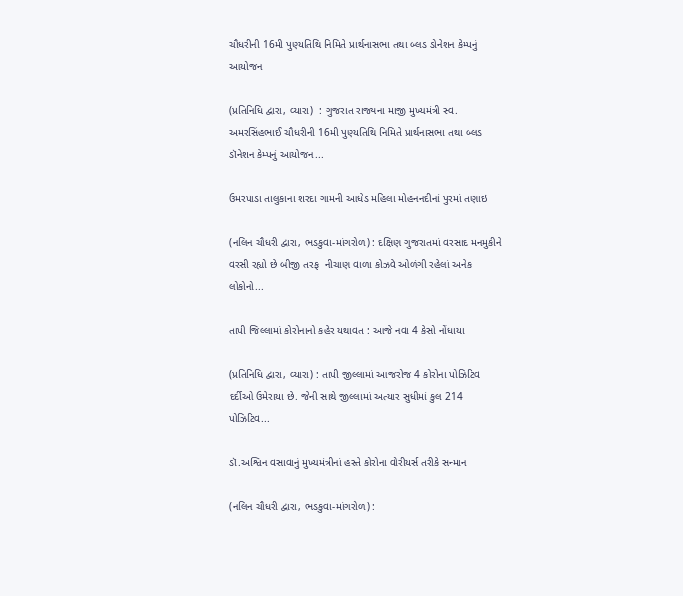ચૌધરીની 16મી પુણ્યતિથિ નિમિતે પ્રાર્થનાસભા તથા બ્લડ ડોનેશન કેમ્પનું આયોજન

(પ્રતિનિધિ દ્વારા, વ્યારા)  : ગુજરાત રાજ્યના માજી મુખ્યમંત્રી સ્વ. અમરસિંહભાઈ ચૌધરીની 16મી પુણ્યતિથિ નિમિતે પ્રાર્થનાસભા તથા બ્લડ ડૉનેશન કેમ્પનું આયોજન...

ઉમરપાડા તાલુકાના શરદા ગામની આધેડ મહિલા મોહનનદીનાં પુરમાં તણાઇ

(નલિન ચૌધરી દ્વારા, ભડકુવા-માંગરોળ) : દક્ષિણ ગુજરાતમાં વરસાદ મનમુકીને વરસી રહ્યો છે બીજી તરફ  નીચાણ વાળા કોઝવે ઓળંગી રહેલાં અનેક લોકોનો...

તાપી જિલ્લામાં કોરોનાનો કહેર યથાવત : આજે નવા 4 કેસો નોંધાયા

(પ્રતિનિધિ દ્વારા, વ્યારા) : તાપી જીલ્લામાં આજરોજ 4 કોરોના પોઝિટિવ દર્દીઓ ઉમેરાયા છે. જેની સાથે જીલ્લામાં અત્યાર સુધીમાં કુલ 214 પોઝિટિવ...

ડૉ.અશ્વિન વસાવાનું મુખ્યમંત્રીનાં હસ્તે કોરોના વોરીયર્સ તરીકે સન્માન

(નલિન ચૌધરી દ્વારા, ભડકુવા-માંગરોળ) :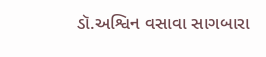ડૉ.અશ્વિન વસાવા સાગબારા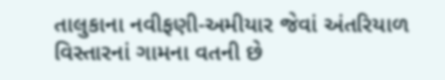તાલુકાના નવીફણી-અમીયાર જેવાં અંતરિયાળ વિસ્તારનાં ગામના વતની છે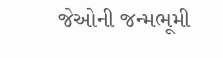જેઓની જન્મભૂમી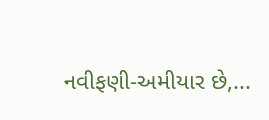નવીફણી-અમીયાર છે,...